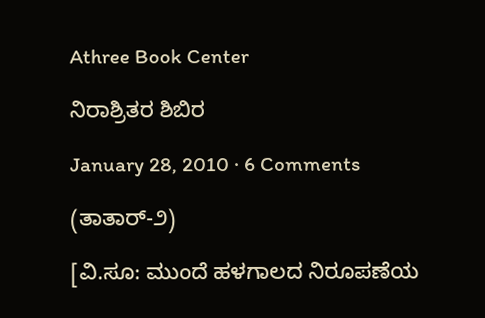Athree Book Center

ನಿರಾಶ್ರಿತರ ಶಿಬಿರ

January 28, 2010 · 6 Comments

(ತಾತಾರ್-೨)

[ವಿ.ಸೂ: ಮುಂದೆ ಹಳಗಾಲದ ನಿರೂಪಣೆಯ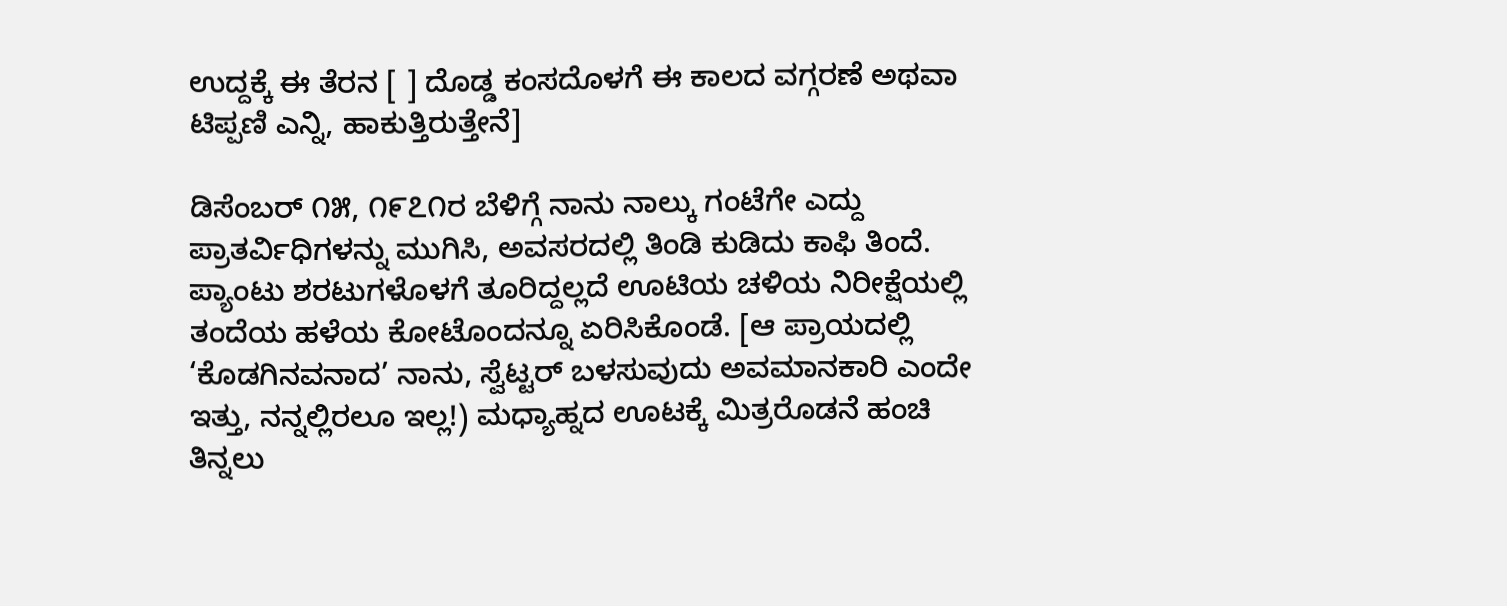ಉದ್ದಕ್ಕೆ ಈ ತೆರನ [ ] ದೊಡ್ಡ ಕಂಸದೊಳಗೆ ಈ ಕಾಲದ ವಗ್ಗರಣೆ ಅಥವಾ ಟಿಪ್ಪಣಿ ಎನ್ನಿ, ಹಾಕುತ್ತಿರುತ್ತೇನೆ]

ಡಿಸೆಂಬರ್ ೧೫, ೧೯೭೧ರ ಬೆಳಿಗ್ಗೆ ನಾನು ನಾಲ್ಕು ಗಂಟೆಗೇ ಎದ್ದು ಪ್ರಾತರ್ವಿಧಿಗಳನ್ನು ಮುಗಿಸಿ, ಅವಸರದಲ್ಲಿ ತಿಂಡಿ ಕುಡಿದು ಕಾಫಿ ತಿಂದೆ. ಪ್ಯಾಂಟು ಶರಟುಗಳೊಳಗೆ ತೂರಿದ್ದಲ್ಲದೆ ಊಟಿಯ ಚಳಿಯ ನಿರೀಕ್ಷೆಯಲ್ಲಿ ತಂದೆಯ ಹಳೆಯ ಕೋಟೊಂದನ್ನೂ ಏರಿಸಿಕೊಂಡೆ. [ಆ ಪ್ರಾಯದಲ್ಲಿ ‘ಕೊಡಗಿನವನಾದ’ ನಾನು, ಸ್ವೆಟ್ಟರ್ ಬಳಸುವುದು ಅವಮಾನಕಾರಿ ಎಂದೇ ಇತ್ತು, ನನ್ನಲ್ಲಿರಲೂ ಇಲ್ಲ!) ಮಧ್ಯಾಹ್ನದ ಊಟಕ್ಕೆ ಮಿತ್ರರೊಡನೆ ಹಂಚಿ ತಿನ್ನಲು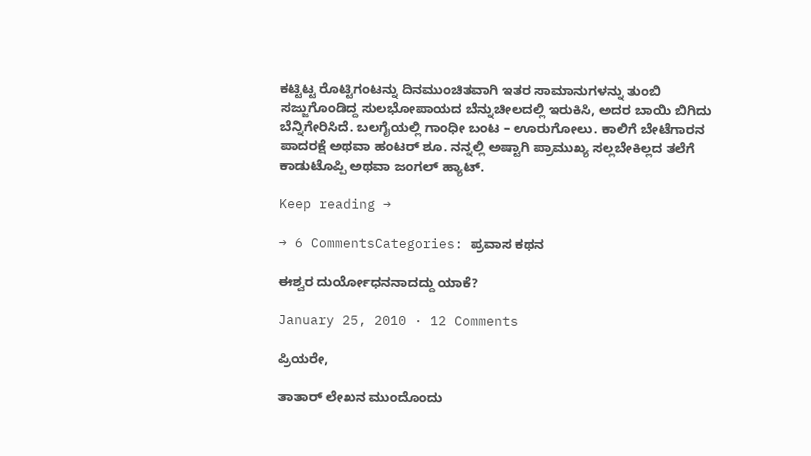ಕಟ್ಟಿಟ್ಟ ರೊಟ್ಟಿಗಂಟನ್ನು ದಿನಮುಂಚಿತವಾಗಿ ಇತರ ಸಾಮಾನುಗಳನ್ನು ತುಂಬಿ ಸಜ್ಜುಗೊಂಡಿದ್ದ ಸುಲಭೋಪಾಯದ ಬೆನ್ನುಚೀಲದಲ್ಲಿ ಇರುಕಿಸಿ, ಅದರ ಬಾಯಿ ಬಿಗಿದು ಬೆನ್ನಿಗೇರಿಸಿದೆ. ಬಲಗೈಯಲ್ಲಿ ಗಾಂಧೀ ಬಂಟ – ಊರುಗೋಲು. ಕಾಲಿಗೆ ಬೇಟೆಗಾರನ ಪಾದರಕ್ಷೆ ಅಥವಾ ಹಂಟರ್ ಶೂ. ನನ್ನಲ್ಲಿ ಅಷ್ಟಾಗಿ ಪ್ರಾಮುಖ್ಯ ಸಲ್ಲಬೇಕಿಲ್ಲದ ತಲೆಗೆ ಕಾಡುಟೊಪ್ಪಿ ಅಥವಾ ಜಂಗಲ್ ಹ್ಯಾಟ್.

Keep reading →

→ 6 CommentsCategories: ಪ್ರವಾಸ ಕಥನ

ಈಶ್ವರ ದುರ್ಯೋಧನನಾದದ್ದು ಯಾಕೆ?

January 25, 2010 · 12 Comments

ಪ್ರಿಯರೇ,

ತಾತಾರ್ ಲೇಖನ ಮುಂದೊಂದು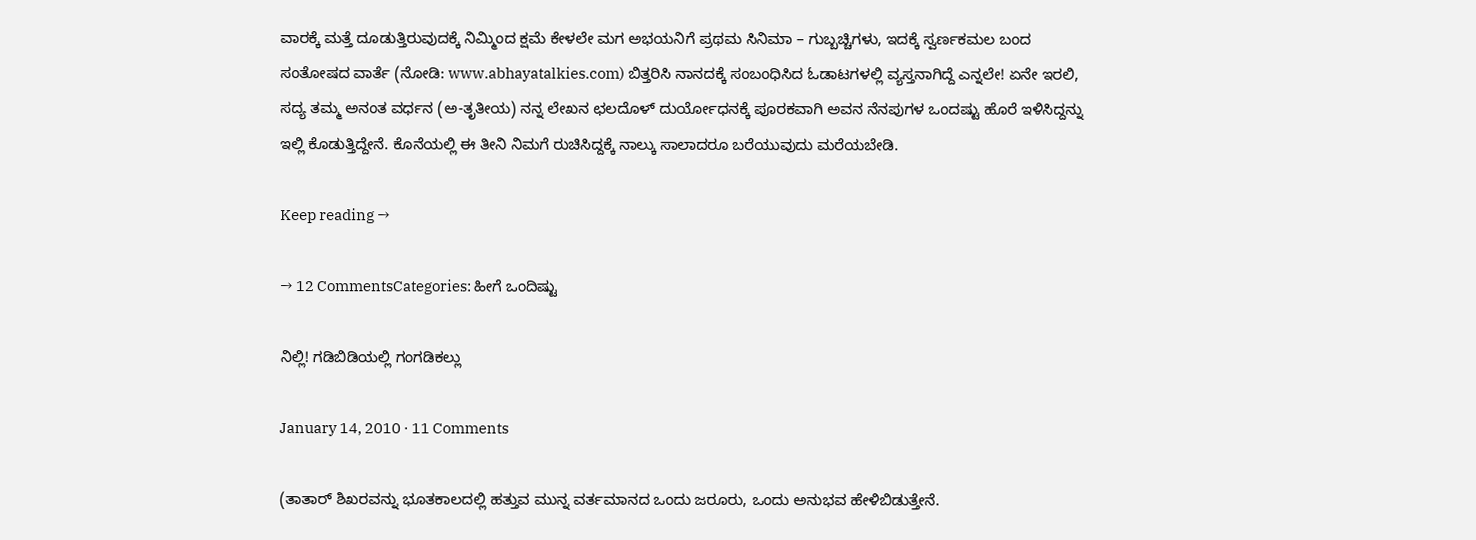ವಾರಕ್ಕೆ ಮತ್ತೆ ದೂಡುತ್ತಿರುವುದಕ್ಕೆ ನಿಮ್ಮಿಂದ ಕ್ಷಮೆ ಕೇಳಲೇ ಮಗ ಅಭಯನಿಗೆ ಪ್ರಥಮ ಸಿನಿಮಾ – ಗುಬ್ಬಚ್ಚಿಗಳು, ಇದಕ್ಕೆ ಸ್ವರ್ಣಕಮಲ ಬಂದ ಸಂತೋಷದ ವಾರ್ತೆ (ನೋಡಿ: www.abhayatalkies.com) ಬಿತ್ತರಿಸಿ ನಾನದಕ್ಕೆ ಸಂಬಂಧಿಸಿದ ಓಡಾಟಗಳಲ್ಲಿ ವ್ಯಸ್ತನಾಗಿದ್ದೆ ಎನ್ನಲೇ! ಏನೇ ಇರಲಿ, ಸದ್ಯ ತಮ್ಮ ಅನಂತ ವರ್ಧನ (ಅ-ತೃತೀಯ) ನನ್ನ ಲೇಖನ ಛಲದೊಳ್ ದುರ್ಯೋಧನಕ್ಕೆ ಪೂರಕವಾಗಿ ಅವನ ನೆನಪುಗಳ ಒಂದಷ್ಟು ಹೊರೆ ಇಳಿಸಿದ್ದನ್ನು ಇಲ್ಲಿ ಕೊಡುತ್ತಿದ್ದೇನೆ. ಕೊನೆಯಲ್ಲಿ ಈ ತೀನಿ ನಿಮಗೆ ರುಚಿಸಿದ್ದಕ್ಕೆ ನಾಲ್ಕು ಸಾಲಾದರೂ ಬರೆಯುವುದು ಮರೆಯಬೇಡಿ.

Keep reading →

→ 12 CommentsCategories: ಹೀಗೆ ಒಂದಿಷ್ಟು

ನಿಲ್ಲಿ! ಗಡಿಬಿಡಿಯಲ್ಲಿ ಗಂಗಡಿಕಲ್ಲು

January 14, 2010 · 11 Comments

(ತಾತಾರ್ ಶಿಖರವನ್ನು ಭೂತಕಾಲದಲ್ಲಿ ಹತ್ತುವ ಮುನ್ನ ವರ್ತಮಾನದ ಒಂದು ಜರೂರು, ಒಂದು ಅನುಭವ ಹೇಳಿಬಿಡುತ್ತೇನೆ.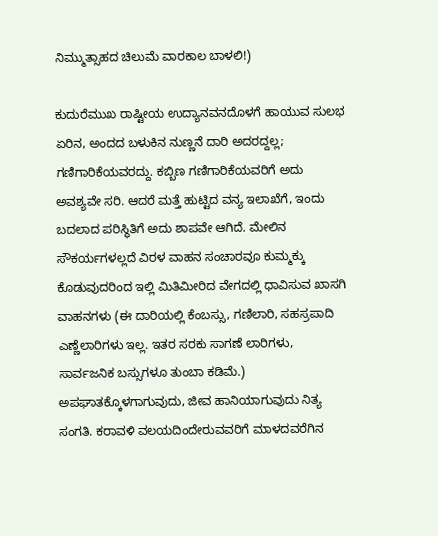ನಿಮ್ಮುತ್ಸಾಹದ ಚಿಲುಮೆ ವಾರಕಾಲ ಬಾಳಲಿ!)

ಕುದುರೆಮುಖ ರಾಷ್ಟೀಯ ಉದ್ಯಾನವನದೊಳಗೆ ಹಾಯುವ ಸುಲಭ ಏರಿನ, ಅಂದದ ಬಳುಕಿನ ನುಣ್ಣನೆ ದಾರಿ ಅದರದ್ದಲ್ಲ; ಗಣಿಗಾರಿಕೆಯವರದ್ದು. ಕಬ್ಬಿಣ ಗಣಿಗಾರಿಕೆಯವರಿಗೆ ಅದು ಅವಶ್ಯವೇ ಸರಿ. ಆದರೆ ಮತ್ತೆ ಹುಟ್ಟಿದ ವನ್ಯ ಇಲಾಖೆಗೆ, ಇಂದು ಬದಲಾದ ಪರಿಸ್ಥಿತಿಗೆ ಅದು ಶಾಪವೇ ಆಗಿದೆ. ಮೇಲಿನ ಸೌಕರ್ಯಗಳಲ್ಲದೆ ವಿರಳ ವಾಹನ ಸಂಚಾರವೂ ಕುಮ್ಮಕ್ಕು ಕೊಡುವುದರಿಂದ ಇಲ್ಲಿ ಮಿತಿಮೀರಿದ ವೇಗದಲ್ಲಿ ಧಾವಿಸುವ ಖಾಸಗಿ ವಾಹನಗಳು (ಈ ದಾರಿಯಲ್ಲಿ ಕೆಂಬಸ್ಸು, ಗಣಿಲಾರಿ, ಸಹಸ್ರಪಾದಿ ಎಣ್ಣೆಲಾರಿಗಳು ಇಲ್ಲ. ಇತರ ಸರಕು ಸಾಗಣೆ ಲಾರಿಗಳು, ಸಾರ್ವಜನಿಕ ಬಸ್ಸುಗಳೂ ತುಂಬಾ ಕಡಿಮೆ.) ಅಪಘಾತಕ್ಕೊಳಗಾಗುವುದು, ಜೀವ ಹಾನಿಯಾಗುವುದು ನಿತ್ಯ ಸಂಗತಿ. ಕರಾವಳಿ ವಲಯದಿಂದೇರುವವರಿಗೆ ಮಾಳದವರೆಗಿನ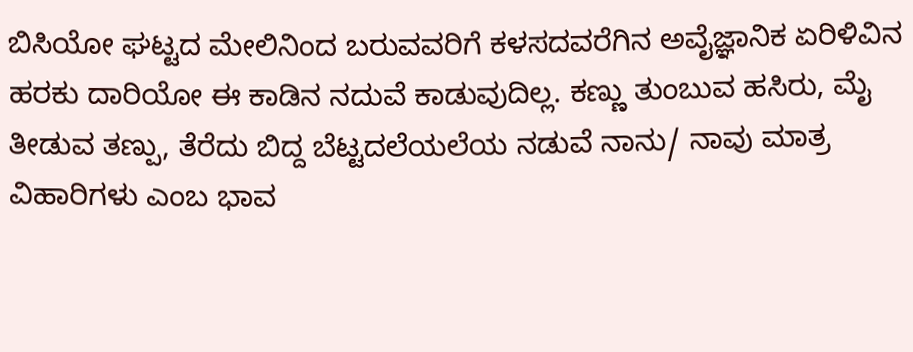ಬಿಸಿಯೋ ಘಟ್ಟದ ಮೇಲಿನಿಂದ ಬರುವವರಿಗೆ ಕಳಸದವರೆಗಿನ ಅವೈಜ್ಞಾನಿಕ ಏರಿಳಿವಿನ ಹರಕು ದಾರಿಯೋ ಈ ಕಾಡಿನ ನದುವೆ ಕಾಡುವುದಿಲ್ಲ. ಕಣ್ಣು ತುಂಬುವ ಹಸಿರು, ಮೈ ತೀಡುವ ತಣ್ಪು, ತೆರೆದು ಬಿದ್ದ ಬೆಟ್ಟದಲೆಯಲೆಯ ನಡುವೆ ನಾನು/ ನಾವು ಮಾತ್ರ ವಿಹಾರಿಗಳು ಎಂಬ ಭಾವ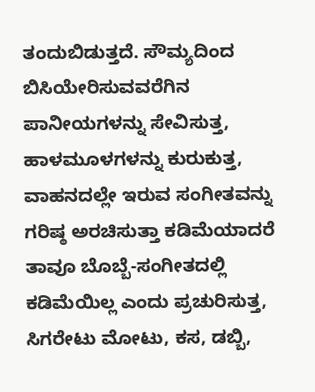ತಂದುಬಿಡುತ್ತದೆ. ಸೌಮ್ಯದಿಂದ ಬಿಸಿಯೇರಿಸುವವರೆಗಿನ  ಪಾನೀಯಗಳನ್ನು ಸೇವಿಸುತ್ತ, ಹಾಳಮೂಳಗಳನ್ನು ಕುರುಕುತ್ತ, ವಾಹನದಲ್ಲೇ ಇರುವ ಸಂಗೀತವನ್ನು ಗರಿಷ್ಠ ಅರಚಿಸುತ್ತಾ ಕಡಿಮೆಯಾದರೆ ತಾವೂ ಬೊಬ್ಬೆ-ಸಂಗೀತದಲ್ಲಿ ಕಡಿಮೆಯಿಲ್ಲ ಎಂದು ಪ್ರಚುರಿಸುತ್ತ, ಸಿಗರೇಟು ಮೋಟು, ಕಸ, ಡಬ್ಬಿ,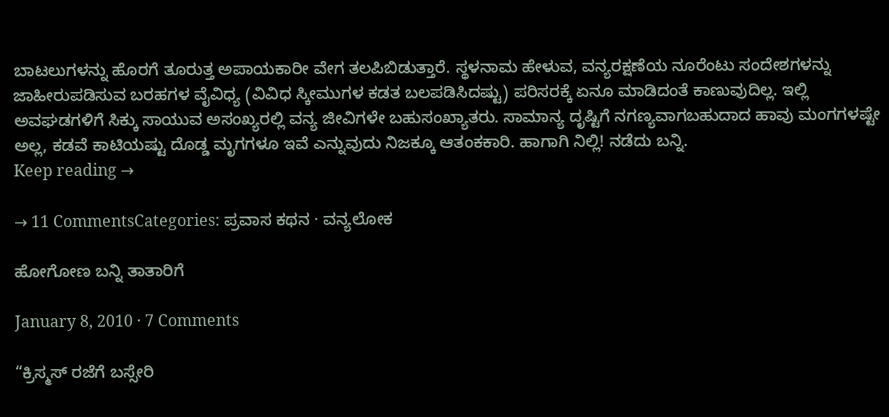ಬಾಟಲುಗಳನ್ನು ಹೊರಗೆ ತೂರುತ್ತ ಅಪಾಯಕಾರೀ ವೇಗ ತಲಪಿಬಿಡುತ್ತಾರೆ. ಸ್ಥಳನಾಮ ಹೇಳುವ, ವನ್ಯರಕ್ಷಣೆಯ ನೂರೆಂಟು ಸಂದೇಶಗಳನ್ನು ಜಾಹೀರುಪಡಿಸುವ ಬರಹಗಳ ವೈವಿಧ್ಯ (ವಿವಿಧ ಸ್ಕೀಮುಗಳ ಕಡತ ಬಲಪಡಿಸಿದಷ್ಟು) ಪರಿಸರಕ್ಕೆ ಏನೂ ಮಾಡಿದಂತೆ ಕಾಣುವುದಿಲ್ಲ. ಇಲ್ಲಿ ಅವಘಡಗಳಿಗೆ ಸಿಕ್ಕು ಸಾಯುವ ಅಸಂಖ್ಯರಲ್ಲಿ ವನ್ಯ ಜೀವಿಗಳೇ ಬಹುಸಂಖ್ಯಾತರು. ಸಾಮಾನ್ಯ ದೃಷ್ಟಿಗೆ ನಗಣ್ಯವಾಗಬಹುದಾದ ಹಾವು ಮಂಗಗಳಷ್ಟೇ ಅಲ್ಲ, ಕಡವೆ ಕಾಟಿಯಷ್ಟು ದೊಡ್ಡ ಮೃಗಗಳೂ ಇವೆ ಎನ್ನುವುದು ನಿಜಕ್ಕೂ ಆತಂಕಕಾರಿ. ಹಾಗಾಗಿ ನಿಲ್ಲಿ! ನಡೆದು ಬನ್ನಿ.
Keep reading →

→ 11 CommentsCategories: ಪ್ರವಾಸ ಕಥನ · ವನ್ಯಲೋಕ

ಹೋಗೋಣ ಬನ್ನಿ ತಾತಾರಿಗೆ

January 8, 2010 · 7 Comments

“ಕ್ರಿಸ್ಮಸ್ ರಜೆಗೆ ಬಸ್ಸೇರಿ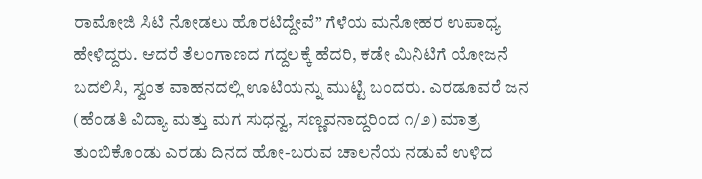ರಾಮೋಜಿ ಸಿಟಿ ನೋಡಲು ಹೊರಟಿದ್ದೇವೆ” ಗೆಳೆಯ ಮನೋಹರ ಉಪಾಧ್ಯ ಹೇಳಿದ್ದರು. ಆದರೆ ತೆಲಂಗಾಣದ ಗದ್ದಲಕ್ಕೆ ಹೆದರಿ, ಕಡೇ ಮಿನಿಟಿಗೆ ಯೋಜನೆ ಬದಲಿಸಿ, ಸ್ವಂತ ವಾಹನದಲ್ಲಿ ಊಟಿಯನ್ನು ಮುಟ್ಟಿ ಬಂದರು. ಎರಡೂವರೆ ಜನ (ಹೆಂಡತಿ ವಿದ್ಯಾ ಮತ್ತು ಮಗ ಸುಧನ್ವ, ಸಣ್ಣವನಾದ್ದರಿಂದ ೧/೨) ಮಾತ್ರ ತುಂಬಿಕೊಂಡು ಎರಡು ದಿನದ ಹೋ-ಬರುವ ಚಾಲನೆಯ ನಡುವೆ ಉಳಿದ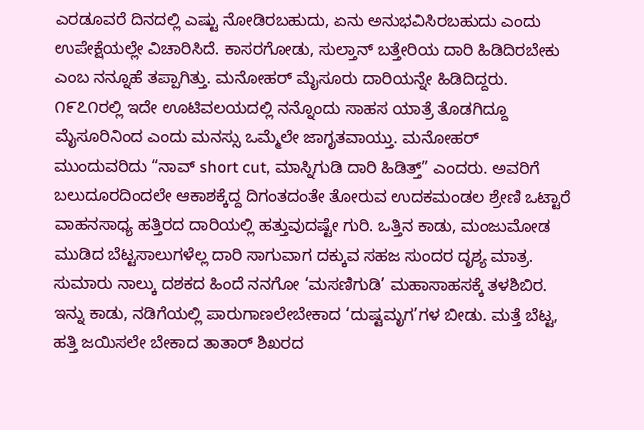ಎರಡೂವರೆ ದಿನದಲ್ಲಿ ಎಷ್ಟು ನೋಡಿರಬಹುದು, ಏನು ಅನುಭವಿಸಿರಬಹುದು ಎಂದು ಉಪೇಕ್ಷೆಯಲ್ಲೇ ವಿಚಾರಿಸಿದೆ. ಕಾಸರಗೋಡು, ಸುಲ್ತಾನ್ ಬತ್ತೇರಿಯ ದಾರಿ ಹಿಡಿದಿರಬೇಕು ಎಂಬ ನನ್ನೂಹೆ ತಪ್ಪಾಗಿತ್ತು. ಮನೋಹರ್ ಮೈಸೂರು ದಾರಿಯನ್ನೇ ಹಿಡಿದಿದ್ದರು. ೧೯೭೧ರಲ್ಲಿ ಇದೇ ಊಟಿವಲಯದಲ್ಲಿ ನನ್ನೊಂದು ಸಾಹಸ ಯಾತ್ರೆ ತೊಡಗಿದ್ದೂ ಮೈಸೂರಿನಿಂದ ಎಂದು ಮನಸ್ಸು ಒಮ್ಮೆಲೇ ಜಾಗೃತವಾಯ್ತು. ಮನೋಹರ್ ಮುಂದುವರಿದು “ನಾವ್ short cut, ಮಾಸ್ನಿಗುಡಿ ದಾರಿ ಹಿಡಿತ್ತ್” ಎಂದರು. ಅವರಿಗೆ ಬಲುದೂರದಿಂದಲೇ ಆಕಾಶಕ್ಕೆದ್ದ ದಿಗಂತದಂತೇ ತೋರುವ ಉದಕಮಂಡಲ ಶ್ರೇಣಿ ಒಟ್ಟಾರೆ ವಾಹನಸಾಧ್ಯ ಹತ್ತಿರದ ದಾರಿಯಲ್ಲಿ ಹತ್ತುವುದಷ್ಟೇ ಗುರಿ. ಒತ್ತಿನ ಕಾಡು, ಮಂಜುಮೋಡ ಮುಡಿದ ಬೆಟ್ಟಸಾಲುಗಳೆಲ್ಲ ದಾರಿ ಸಾಗುವಾಗ ದಕ್ಕುವ ಸಹಜ ಸುಂದರ ದೃಶ್ಯ ಮಾತ್ರ. ಸುಮಾರು ನಾಲ್ಕು ದಶಕದ ಹಿಂದೆ ನನಗೋ ‘ಮಸಣಿಗುಡಿ’ ಮಹಾಸಾಹಸಕ್ಕೆ ತಳಶಿಬಿರ. ಇನ್ನು ಕಾಡು, ನಡಿಗೆಯಲ್ಲಿ ಪಾರುಗಾಣಲೇಬೇಕಾದ ‘ದುಷ್ಟಮೃಗ’ಗಳ ಬೀಡು. ಮತ್ತೆ ಬೆಟ್ಟ, ಹತ್ತಿ ಜಯಿಸಲೇ ಬೇಕಾದ ತಾತಾರ್ ಶಿಖರದ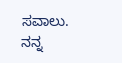ಸವಾಲು. ನನ್ನ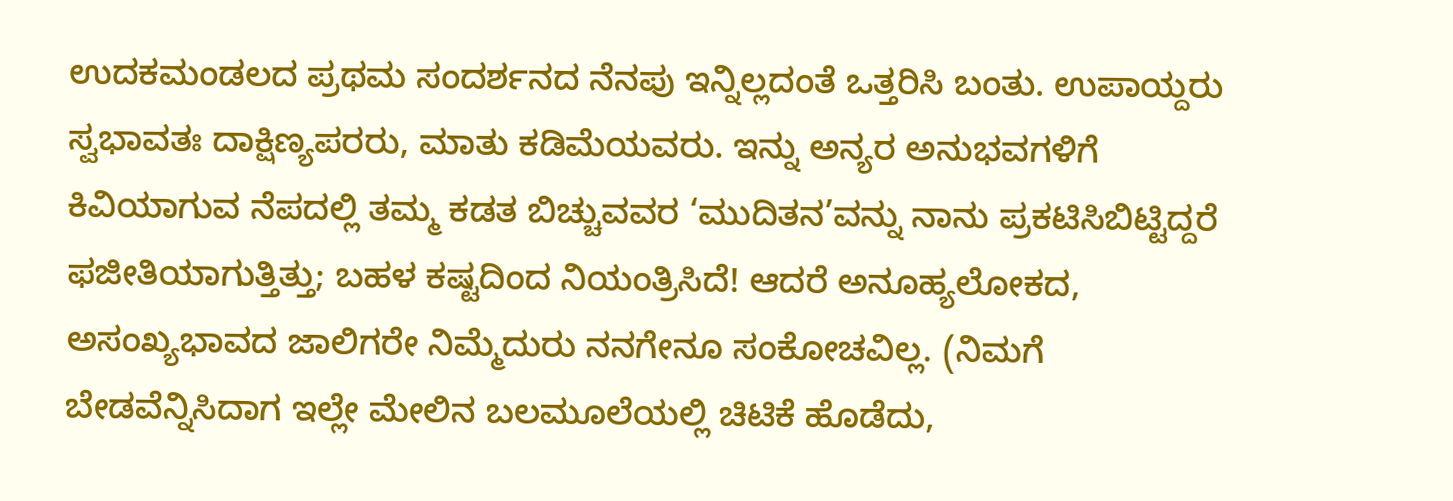ಉದಕಮಂಡಲದ ಪ್ರಥಮ ಸಂದರ್ಶನದ ನೆನಪು ಇನ್ನಿಲ್ಲದಂತೆ ಒತ್ತರಿಸಿ ಬಂತು. ಉಪಾಯ್ದರು ಸ್ವಭಾವತಃ ದಾಕ್ಷಿಣ್ಯಪರರು, ಮಾತು ಕಡಿಮೆಯವರು. ಇನ್ನು ಅನ್ಯರ ಅನುಭವಗಳಿಗೆ ಕಿವಿಯಾಗುವ ನೆಪದಲ್ಲಿ ತಮ್ಮ ಕಡತ ಬಿಚ್ಚುವವರ ‘ಮುದಿತನ’ವನ್ನು ನಾನು ಪ್ರಕಟಿಸಿಬಿಟ್ಟಿದ್ದರೆ ಫಜೀತಿಯಾಗುತ್ತಿತ್ತು; ಬಹಳ ಕಷ್ಟದಿಂದ ನಿಯಂತ್ರಿಸಿದೆ! ಆದರೆ ಅನೂಹ್ಯಲೋಕದ, ಅಸಂಖ್ಯಭಾವದ ಜಾಲಿಗರೇ ನಿಮ್ಮೆದುರು ನನಗೇನೂ ಸಂಕೋಚವಿಲ್ಲ. (ನಿಮಗೆ ಬೇಡವೆನ್ನಿಸಿದಾಗ ಇಲ್ಲೇ ಮೇಲಿನ ಬಲಮೂಲೆಯಲ್ಲಿ ಚಿಟಿಕೆ ಹೊಡೆದು,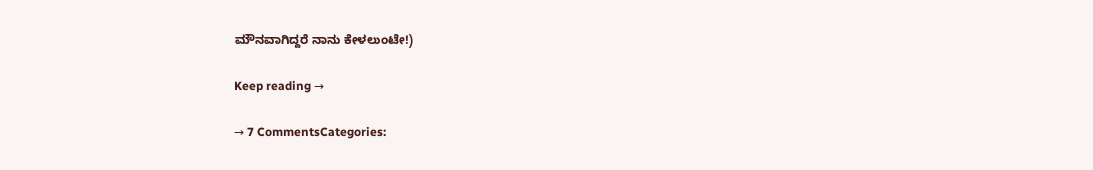ಮೌನವಾಗಿದ್ದರೆ ನಾನು ಕೇಳಲುಂಟೇ!)

Keep reading →

→ 7 CommentsCategories: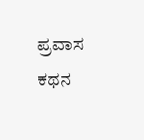ಪ್ರವಾಸ ಕಥನ